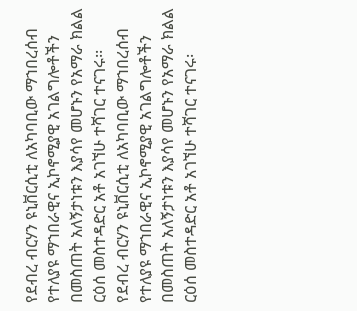የደብረ ብርሃን ዩኒቨርሲቲ ለአካባቢው ማኀበረሰብ የተለያዩ ማኀበራዊና ኢኮኖሚያዊ አገልግሎቶችን በመስጠት አለኝታነቱን እያሳየ መሆኑን የአማራ ክልል ርዕሰ መስተዳድር አቶ አገኘሁ ተሻገር ተናገሩ፡፡
የደብረ ብርሃን ዩኒቨርሲቲ ለአካባቢው ማኀበረሰብ የተለያዩ ማኀበራዊና ኢኮኖሚያዊ አገልግሎቶችን በመስጠት አለኝታነቱን እያሳየ መሆኑን የአማራ ክልል ርዕሰ መስተዳድር አቶ አገኘሁ ተሻገር ተናገሩ፡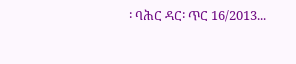፡ ባሕር ዳር፡ ጥር 16/2013...